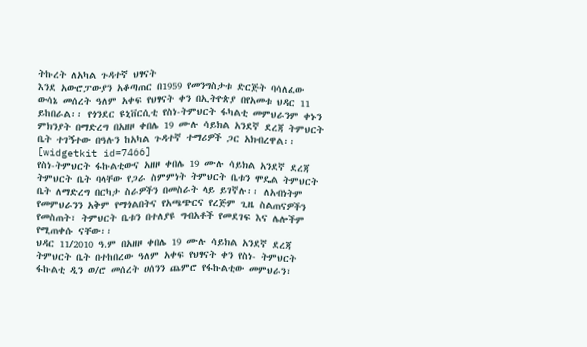ትኩረት ለአካል ጉዳተኛ ህፃናት
እንደ አውሮፓውያን አቆጣጠር በ1959 የመንግስታቱ ድርጅት ባሳለፈው ውሳኔ መሰረት ዓለም አቀፍ የህፃናት ቀን በኢትዮጵያ በየአመቱ ህዳር 11 ይከበራል፡፡ የጎንደር ዩኒቨርሲቲ የስነ-ትምህርት ፋካልቲ መምህራንም ቀኑን ምክንያት በማድረግ በአዘዞ ቀበሌ 19 ሙሉ ሳይክል አንደኛ ደረጃ ትምህርት ቤት ተገኝተው በዓሉን ከአካል ጉዳተኛ ተማሪዎች ጋር አክብረዋል፡፡
[widgetkit id=7466]
የስነ-ትምህርት ፋኩልቲውና አዘዞ ቀበሌ 19 ሙሉ ሳይክል አንደኛ ደረጃ ትምህርት ቤት ባላቸው የጋራ ስምምነት ትምህርት ቤቱን ሞዴል ትምህርት ቤት ለማድረግ በርካታ ስራዎችን በመስራት ላይ ይገኛሉ፡፡ ለአብነትም የመምህራንን አቅም የማጎልበትና የአጫጭርና የረጅም ጊዜ ስልጠናዎችን የመስጠት፣ ትምህርት ቤቱን በተለያዩ ግብአቶች የመደገፍ እና ሌሎችም የሚጠቀሱ ናቸው፡፡
ህዳር 11/2010 ዓ.ም በአዘዞ ቀበሌ 19 ሙሉ ሳይክል አንደኛ ደረጃ ትምህርት ቤት በተከበረው ዓለም አቀፍ የህፃናት ቀን የስነ- ትምህርት ፋኩልቲ ዲን ወ/ሮ መሰረት ሀሰንን ጨምሮ የፋኩልቲው መምህራን፣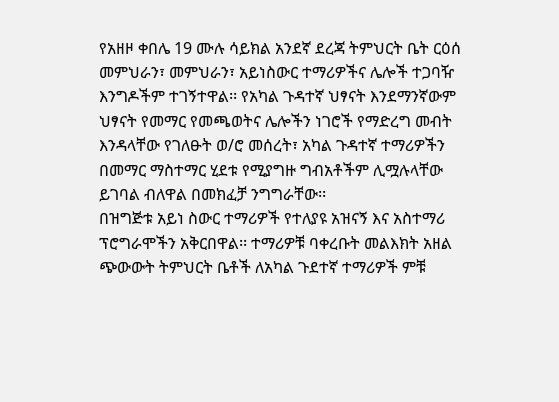የአዘዞ ቀበሌ 19 ሙሉ ሳይክል አንደኛ ደረጃ ትምህርት ቤት ርዕሰ መምህራን፣ መምህራን፣ አይነስውር ተማሪዎችና ሌሎች ተጋባዥ እንግዶችም ተገኝተዋል፡፡ የአካል ጉዳተኛ ህፃናት እንደማንኛውም ህፃናት የመማር የመጫወትና ሌሎችን ነገሮች የማድረግ መብት እንዳላቸው የገለፁት ወ/ሮ መሰረት፣ አካል ጉዳተኛ ተማሪዎችን በመማር ማስተማር ሂደቱ የሚያግዙ ግብአቶችም ሊሟሉላቸው ይገባል ብለዋል በመክፈቻ ንግግራቸው፡፡
በዝግጅቱ አይነ ስውር ተማሪዎች የተለያዩ አዝናኝ እና አስተማሪ ፕሮግራሞችን አቅርበዋል፡፡ ተማሪዎቹ ባቀረቡት መልእክት አዘል ጭውውት ትምህርት ቤቶች ለአካል ጉደተኛ ተማሪዎች ምቹ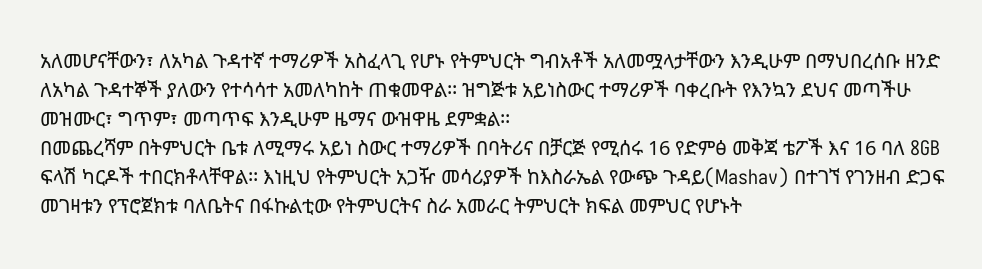አለመሆናቸውን፣ ለአካል ጉዳተኛ ተማሪዎች አስፈላጊ የሆኑ የትምህርት ግብአቶች አለመሟላታቸውን እንዲሁም በማህበረሰቡ ዘንድ ለአካል ጉዳተኞች ያለውን የተሳሳተ አመለካከት ጠቁመዋል፡፡ ዝግጅቱ አይነስውር ተማሪዎች ባቀረቡት የእንኳን ደህና መጣችሁ መዝሙር፣ ግጥም፣ መጣጥፍ እንዲሁም ዜማና ውዝዋዜ ደምቋል፡፡
በመጨረሻም በትምህርት ቤቱ ለሚማሩ አይነ ስውር ተማሪዎች በባትሪና በቻርጅ የሚሰሩ 16 የድምፅ መቅጃ ቴፖች እና 16 ባለ 8GB ፍላሽ ካርዶች ተበርክቶላቸዋል፡፡ እነዚህ የትምህርት አጋዥ መሳሪያዎች ከእስራኤል የውጭ ጉዳይ(Mashav) በተገኘ የገንዘብ ድጋፍ መገዛቱን የፕሮጀክቱ ባለቤትና በፋኩልቲው የትምህርትና ስራ አመራር ትምህርት ክፍል መምህር የሆኑት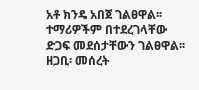አቶ ክንዴ አበጀ ገልፀዋል፡፡ ተማሪዎችም በተደረገላቸው ድጋፍ መደሰታቸውን ገልፀዋል፡፡
ዘጋቢ፡ መሰረት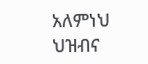አለምነህ
ህዝብና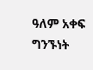ዓለም አቀፍ ግንኙነት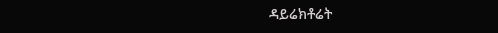ዳይሬክቶሬት